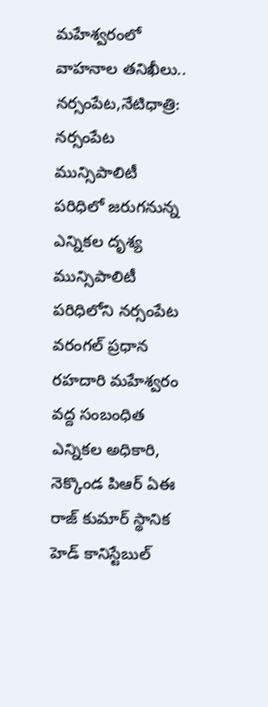మహేశ్వరంలో వాహనాల తనిఖీలు..
నర్సంపేట,నేటిధాత్రి:
నర్సంపేట మున్సిపాలిటీ పరిధిలో జరుగనున్న ఎన్నికల దృశ్య మున్సిపాలిటీ పరిధిలోని నర్సంపేట వరంగల్ ప్రధాన రహదారి మహేశ్వరం వద్ద సంబంధిత ఎన్నికల అధికారి, నెక్కొండ పిఆర్ ఏఈ రాజ్ కుమార్ స్థానిక హెడ్ కానిస్టేబుల్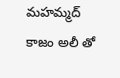మహమ్మద్ కాజం అలీ తో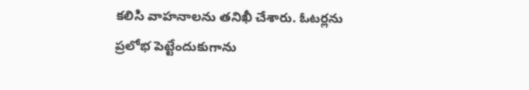కలిసి వాహనాలను తనిఖీ చేశారు. ఓటర్లను ప్రలోభ పెట్టేందుకుగాను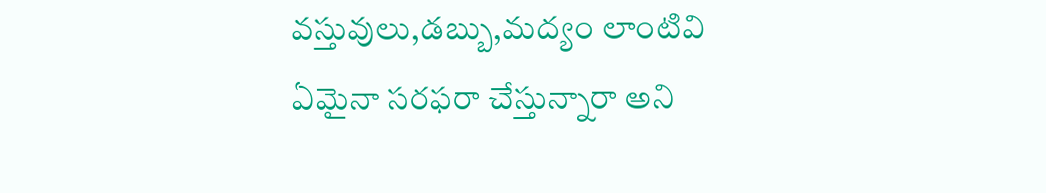వస్తువులు,డబ్బు,మద్యం లాంటివి ఏమైనా సరఫరా చేస్తున్నారా అని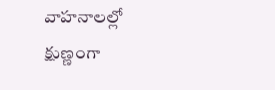వాహనాలల్లో క్షుణ్ణంగా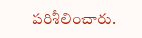పరిశీలించారు.